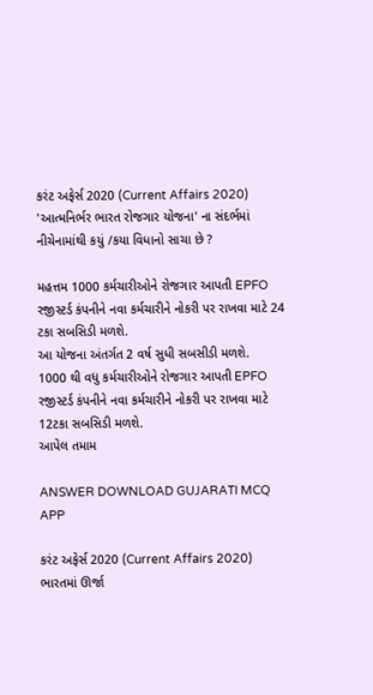કરંટ અફેર્સ 2020 (Current Affairs 2020)
'આત્મનિર્ભર ભારત રોજગાર યોજના' ના સંદર્ભમાં નીચેનામાંથી કયું /કયા વિધાનો સાચા છે ?

મહત્તમ 1000 કર્મચારીઓને રોજગાર આપતી EPFO રજીસ્ટર્ડ કંપનીને નવા કર્મચારીને નોકરી પર રાખવા માટે 24 ટકા સબસિડી મળશે.
આ યોજના અંતર્ગત 2 વર્ષ સુધી સબસીડી મળશે.
1000 થી વધુ કર્મચારીઓને રોજગાર આપતી EPFO રજીસ્ટર્ડ કંપનીને નવા કર્મચારીને નોકરી પર રાખવા માટે 12ટકા સબસિડી મળશે.
આપેલ તમામ

ANSWER DOWNLOAD GUJARATI MCQ APP

કરંટ અફેર્સ 2020 (Current Affairs 2020)
ભારતમાં ઊર્જા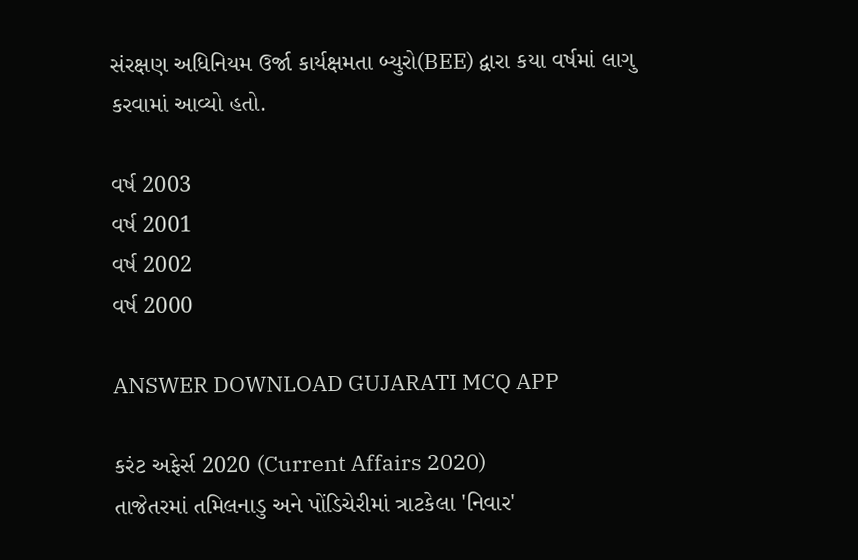સંરક્ષણ અધિનિયમ ઉર્જા કાર્યક્ષમતા બ્યુરો(BEE) દ્વારા કયા વર્ષમાં લાગુ કરવામાં આવ્યો હતો.

વર્ષ 2003
વર્ષ 2001
વર્ષ 2002
વર્ષ 2000

ANSWER DOWNLOAD GUJARATI MCQ APP

કરંટ અફેર્સ 2020 (Current Affairs 2020)
તાજેતરમાં તમિલનાડુ અને પોંડિચેરીમાં ત્રાટકેલા 'નિવાર'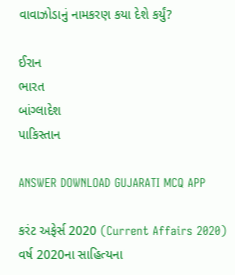વાવાઝોડાનું નામકરણ કયા દેશે કર્યું?

ઈરાન
ભારત
બાંગ્લાદેશ
પાકિસ્તાન

ANSWER DOWNLOAD GUJARATI MCQ APP

કરંટ અફેર્સ 2020 (Current Affairs 2020)
વર્ષ 2020ના સાહિત્યના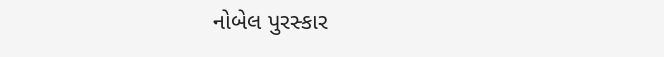નોબેલ પુરસ્કાર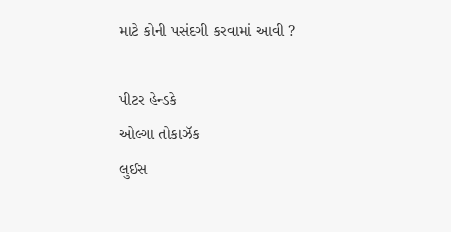માટે કોની પસંદગી કરવામાં આવી ?

પીટર હેન્ડકે
ઓલ્ગા તોકાઝૅક
લુઈસ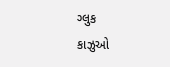ગ્લુક
કાઝુઓ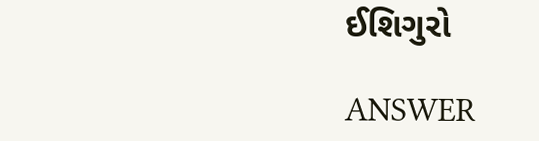ઈશિગુરો

ANSWER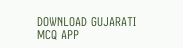DOWNLOAD GUJARATI MCQ APP